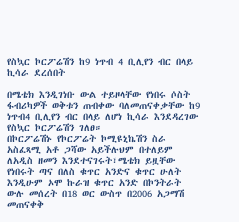የስኳር ኮርፖሬሽን ከ9 ነጥብ 4 ቢሊየን ብር በላይ ኪሳራ ደረሰበት

በሜቴክ እንዲገነቡ ውል ተይዞላቸው የነበሩ ሶስት ፋብሪካዎች ወቅቱን ጠብቀው ባለመጠናቀቃቸው ከ9 ነጥብ4 ቢሊየን ብር በላይ ለሆነ ኪሳራ እንደዳረገው የስኳር ኮርፖሬሽን ገለፀ።
በኮርፖሬሽኑ የኮርፖሬት ኮሚዩኒኬሽን ስራ አስፈጻሚ አቶ ጋሻው አይችሉህም በተለይም ለአዲስ ዘመን እንደተናገሩት፣ሜቴክ ይዟቸው የነበሩት ጣና በለስ ቁጥር አንድና ቁጥር ሁለት እንዲሁም ኦሞ ኩራዝ ቁጥር አንድ በኮንትራት ውሉ መሰረት በ18 ወር ውስጥ በ2006 አጋማሽ መጠናቀቅ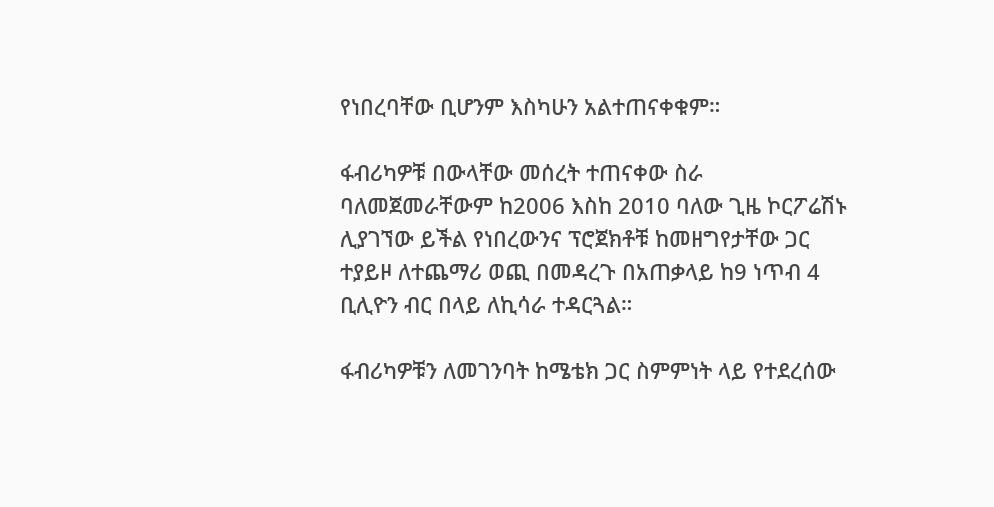የነበረባቸው ቢሆንም እስካሁን አልተጠናቀቁም።

ፋብሪካዎቹ በውላቸው መሰረት ተጠናቀው ስራ ባለመጀመራቸውም ከ2006 እስከ 2010 ባለው ጊዜ ኮርፖሬሽኑ ሊያገኘው ይችል የነበረውንና ፕሮጀክቶቹ ከመዘግየታቸው ጋር ተያይዞ ለተጨማሪ ወጪ በመዳረጉ በአጠቃላይ ከ9 ነጥብ 4 ቢሊዮን ብር በላይ ለኪሳራ ተዳርጓል።

ፋብሪካዎቹን ለመገንባት ከሜቴክ ጋር ስምምነት ላይ የተደረሰው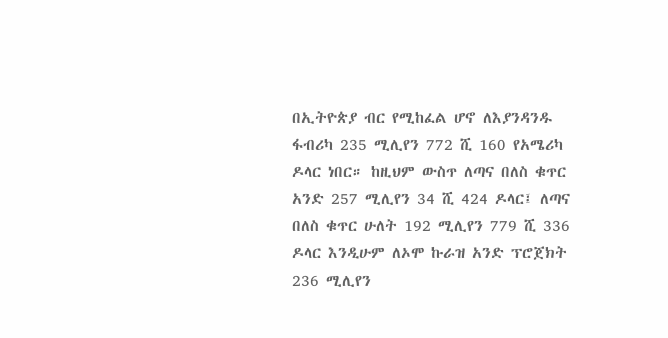በኢትዮጵያ ብር የሚከፈል ሆኖ ለእያንዳንዱ ፋብሪካ 235 ሚሊየን 772 ሺ 160 የአሜሪካ ዶላር ነበር። ከዚህም ውስጥ ለጣና በለስ ቁጥር አንድ 257 ሚሊየን 34 ሺ 424 ዶላር፤ ለጣና በለስ ቁጥር ሁለት 192 ሚሊየን 779 ሺ 336 ዶላር እንዲሁም ለኦሞ ኩራዝ አንድ ፕሮጀክት 236 ሚሊየን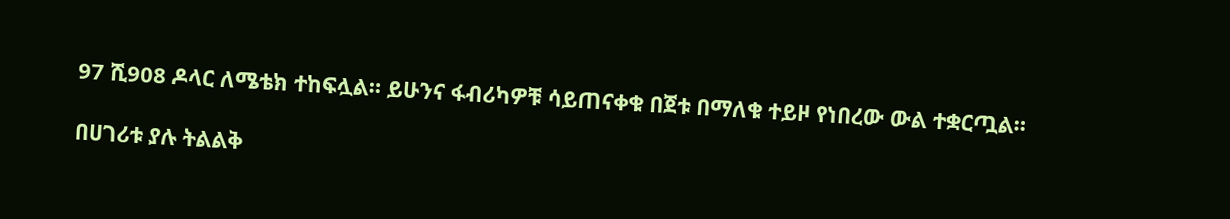97 ሺ908 ዶላር ለሜቴክ ተከፍሏል። ይሁንና ፋብሪካዎቹ ሳይጠናቀቁ በጀቱ በማለቁ ተይዞ የነበረው ውል ተቋርጧል።

በሀገሪቱ ያሉ ትልልቅ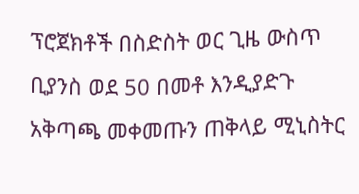ፕሮጀክቶች በስድስት ወር ጊዜ ውስጥ ቢያንስ ወደ 50 በመቶ እንዲያድጉ አቅጣጫ መቀመጡን ጠቅላይ ሚኒስትር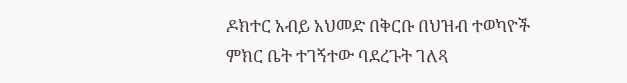ዶክተር አብይ አህመድ በቅርቡ በህዝብ ተወካዮች ምክር ቤት ተገኝተው ባደረጉት ገለጻ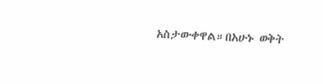አስታውቀዋል።በአሁኑ ወቅት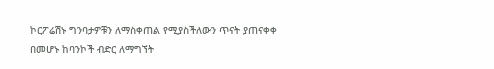ኮርፖሬሽኑ ግንባታዎቹን ለማስቀጠል የሚያስችለውን ጥናት ያጠናቀቀ በመሆኑ ከባንኮች ብድር ለማግኘት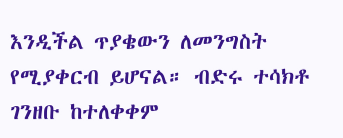እንዲችል ጥያቄውን ለመንግስት የሚያቀርብ ይሆናል። ብድሩ ተሳክቶ ገንዘቡ ከተለቀቀም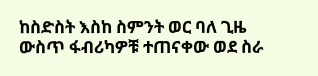ከስድስት እስከ ስምንት ወር ባለ ጊዜ ውስጥ ፋብሪካዎቹ ተጠናቀው ወደ ስራ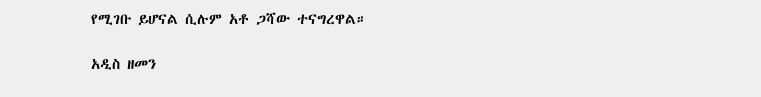የሚገቡ ይሆናል ሲሉም አቶ ጋሻው ተናግረዋል።

አዲስ ዘመን